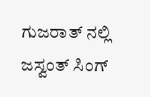ಗುಜರಾತ್ ನಲ್ಲಿ ಜಸ್ವಂತ್ ಸಿಂಗ್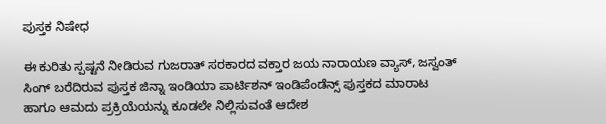ಪುಸ್ತಕ ನಿಷೇಧ

ಈ ಕುರಿತು ಸ್ಪಷ್ಟನೆ ನೀಡಿರುವ ಗುಜರಾತ್ ಸರಕಾರದ ವಕ್ತಾರ ಜಯ ನಾರಾಯಣ ವ್ಯಾಸ್, ಜಸ್ವಂತ್ ಸಿಂಗ್ ಬರೆದಿರುವ ಪುಸ್ತಕ ಜಿನ್ನಾ ಇಂಡಿಯಾ ಪಾರ್ಟಿಶನ್ ಇಂಡಿಪೆಂಡೆನ್ಸ್ ಪುಸ್ತಕದ ಮಾರಾಟ ಹಾಗೂ ಆಮದು ಪ್ರಕ್ರಿಯೆಯನ್ನು ಕೂಡಲೇ ನಿಲ್ಲಿಸುವಂತೆ ಆದೇಶ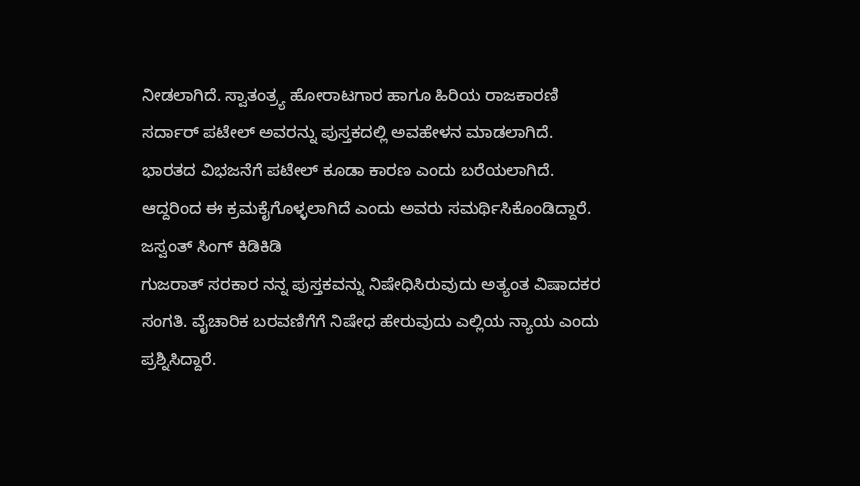ನೀಡಲಾಗಿದೆ. ಸ್ವಾತಂತ್ರ್ಯ ಹೋರಾಟಗಾರ ಹಾಗೂ ಹಿರಿಯ ರಾಜಕಾರಣಿ ಸರ್ದಾರ್ ಪಟೇಲ್ ಅವರನ್ನು ಪುಸ್ತಕದಲ್ಲಿ ಅವಹೇಳನ ಮಾಡಲಾಗಿದೆ. ಭಾರತದ ವಿಭಜನೆಗೆ ಪಟೇಲ್ ಕೂಡಾ ಕಾರಣ ಎಂದು ಬರೆಯಲಾಗಿದೆ. ಆದ್ದರಿಂದ ಈ ಕ್ರಮಕೈಗೊಳ್ಳಲಾಗಿದೆ ಎಂದು ಅವರು ಸಮರ್ಥಿಸಿಕೊಂಡಿದ್ದಾರೆ.
ಜಸ್ವಂತ್ ಸಿಂಗ್ ಕಿಡಿಕಿಡಿ
ಗುಜರಾತ್ ಸರಕಾರ ನನ್ನ ಪುಸ್ತಕವನ್ನು ನಿಷೇಧಿಸಿರುವುದು ಅತ್ಯಂತ ವಿಷಾದಕರ ಸಂಗತಿ. ವೈಚಾರಿಕ ಬರವಣಿಗೆಗೆ ನಿಷೇಧ ಹೇರುವುದು ಎಲ್ಲಿಯ ನ್ಯಾಯ ಎಂದು ಪ್ರಶ್ನಿಸಿದ್ದಾರೆ.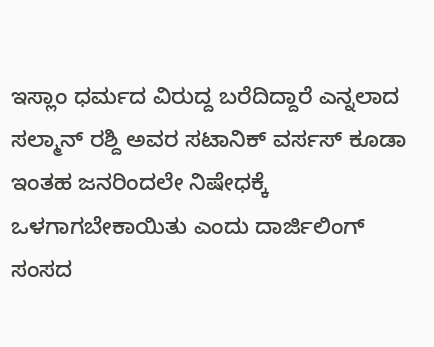ಇಸ್ಲಾಂ ಧರ್ಮದ ವಿರುದ್ದ ಬರೆದಿದ್ದಾರೆ ಎನ್ನಲಾದ ಸಲ್ಮಾನ್ ರಶ್ದಿ ಅವರ ಸಟಾನಿಕ್ ವರ್ಸಸ್ ಕೂಡಾ ಇಂತಹ ಜನರಿಂದಲೇ ನಿಷೇಧಕ್ಕೆ ಒಳಗಾಗಬೇಕಾಯಿತು ಎಂದು ದಾರ್ಜಿಲಿಂಗ್ ಸಂಸದ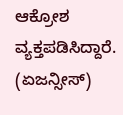ಆಕ್ರೋಶ ವ್ಯಕ್ತಪಡಿಸಿದ್ದಾರೆ.
(ಏಜನ್ಸೀಸ್)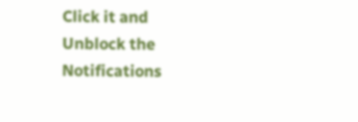Click it and Unblock the Notifications